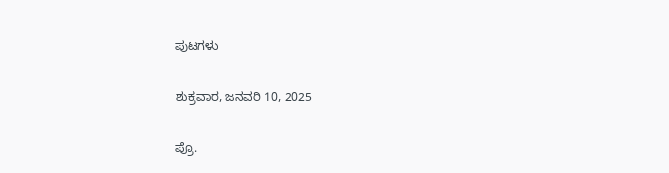ಪುಟಗಳು

ಶುಕ್ರವಾರ, ಜನವರಿ 10, 2025

ಪ್ರೊ.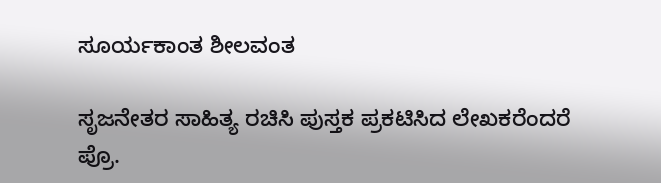ಸೂರ್ಯಕಾಂತ ಶೀಲವಂತ

ಸೃಜನೇತರ ಸಾಹಿತ್ಯ ರಚಿಸಿ ಪುಸ್ತಕ ಪ್ರಕಟಿಸಿದ ಲೇಖಕರೆಂದರೆ ಪ್ರೊ.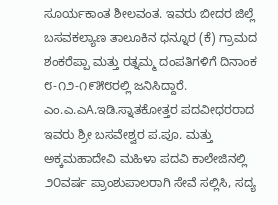ಸೂರ್ಯಕಾಂತ ಶೀಲವಂತ. ಇವರು ಬೀದರ ಜಿಲ್ಲೆ ಬಸವಕಲ್ಯಾಣ ತಾಲೂಕಿನ ಧನ್ನೂರ (ಕೆ) ಗ್ರಾಮದ ಶಂಕರೆಪ್ಪಾ ಮತ್ತು ರತ್ನಮ್ಮ ದಂಪತಿಗಳಿಗೆ ದಿನಾಂಕ ೮-೧೨-೧೯೫೮ರಲ್ಲಿ ಜನಿಸಿದ್ದಾರೆ. ಎಂ.ಎ.ಎA.ಇಡಿ.ಸ್ನಾತಕೋತ್ತರ ಪದವೀಧರರಾದ ಇವರು ಶ್ರೀ ಬಸವೇಶ್ವರ ಪ.ಪೂ. ಮತ್ತು ಅಕ್ಕಮಹಾದೇವಿ ಮಹಿಳಾ ಪದವಿ ಕಾಲೇಜಿನಲ್ಲಿ ೨೦ವರ್ಷ ಪ್ರಾಂಶುಪಾಲರಾಗಿ ಸೇವೆ ಸಲ್ಲಿಸಿ, ಸದ್ಯ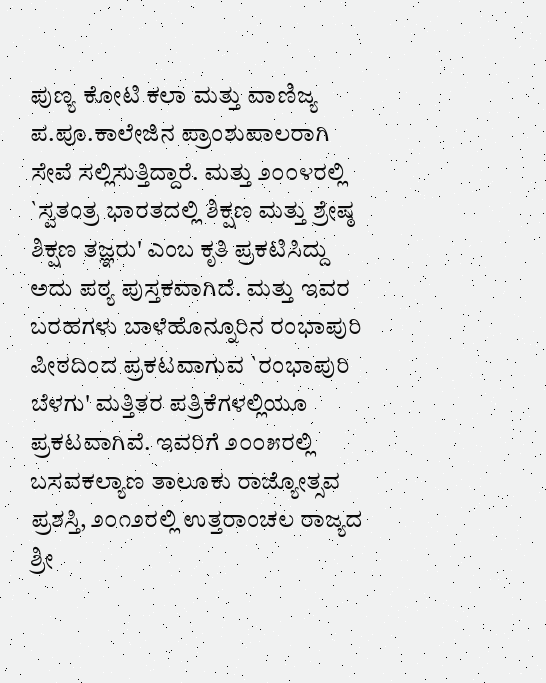ಪುಣ್ಯ ಕೋಟಿ ಕಲಾ ಮತ್ತು ವಾಣಿಜ್ಯ ಪ.ಪೂ.ಕಾಲೇಜಿನ ಪ್ರಾಂಶುಪಾಲರಾಗಿ ಸೇವೆ ಸಲ್ಲಿಸುತ್ತಿದ್ದಾರೆ. ಮತ್ತು ೨೦೦೪ರಲ್ಲಿ `ಸ್ವತಂತ್ರ ಭಾರತದಲ್ಲಿ ಶಿಕ್ಷಣ ಮತ್ತು ಶ್ರೇಷ್ಠ ಶಿಕ್ಷಣ ತಜ್ಞರು' ಎಂಬ ಕೃತಿ ಪ್ರಕಟಿಸಿದ್ದು ಅದು ಪಠ್ಯ ಪುಸ್ತಕವಾಗಿದೆ. ಮತ್ತು ಇವರ ಬರಹಗಳು ಬಾಳೆಹೊನ್ನೂರಿನ ರಂಭಾಪುರಿ ಪೀಠದಿಂದ ಪ್ರಕಟವಾಗುವ `ರಂಭಾಪುರಿ ಬೆಳಗು' ಮತ್ತಿತರ ಪತ್ರಿಕೆಗಳಲ್ಲಿಯೂ ಪ್ರಕಟವಾಗಿವೆ. ಇವರಿಗೆ ೨೦೦೫ರಲ್ಲಿ ಬಸವಕಲ್ಯಾಣ ತಾಲೂಕು ರಾಜ್ಯೋತ್ಸವ ಪ್ರಶಸ್ತಿ, ೨೦೧೨ರಲ್ಲಿ ಉತ್ತರಾಂಚಲ ರಾಜ್ಯದ ಶ್ರೀ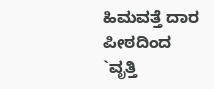ಹಿಮವತ್ತೆ ದಾರ ಪೀಠದಿಂದ `ವೃತ್ತಿ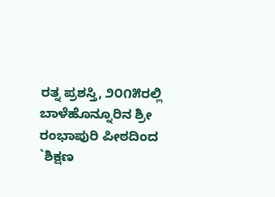ರತ್ನ ಪ್ರಶಸ್ತಿ, ೨೦೧೫ರಲ್ಲಿ ಬಾಳೆಹೊನ್ನೂರಿನ ಶ್ರೀ ರಂಭಾಪುರಿ ಪೀಠದಿಂದ `ಶಿಕ್ಷಣ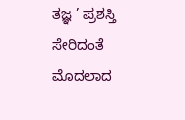ತಜ್ಞ ’ ಪ್ರಶಸ್ತಿ ಸೇರಿದಂತೆ ಮೊದಲಾದ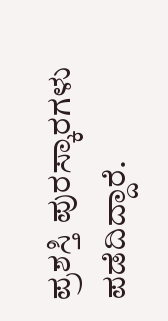ಪ್ರಶಸ್ತಿ ಪುರಸ್ಕಾರಗಳು ಪಡೆದಿದ್ದಾರೆ.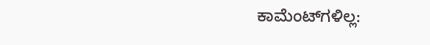ಕಾಮೆಂಟ್‌ಗಳಿಲ್ಲ: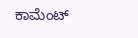ಕಾಮೆಂಟ್‌‌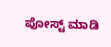ಪೋಸ್ಟ್‌ ಮಾಡಿ